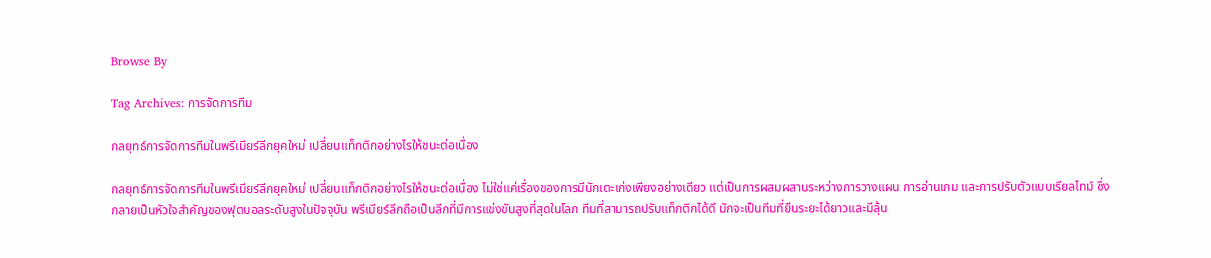Browse By

Tag Archives: การจัดการทีม

กลยุทธ์การจัดการทีมในพรีเมียร์ลีกยุคใหม่ เปลี่ยนแท็กติกอย่างไรให้ชนะต่อเนื่อง

กลยุทธ์การจัดการทีมในพรีเมียร์ลีกยุคใหม่ เปลี่ยนแท็กติกอย่างไรให้ชนะต่อเนื่อง ไม่ใช่แค่เรื่องของการมีนักเตะเก่งเพียงอย่างเดียว แต่เป็นการผสมผสานระหว่างการวางแผน การอ่านเกม และการปรับตัวแบบเรียลไทม์ ซึ่งกลายเป็นหัวใจสำคัญของฟุตบอลระดับสูงในปัจจุบัน พรีเมียร์ลีกถือเป็นลีกที่มีการแข่งขันสูงที่สุดในโลก ทีมที่สามารถปรับแท็กติกได้ดี มักจะเป็นทีมที่ยืนระยะได้ยาวและมีลุ้น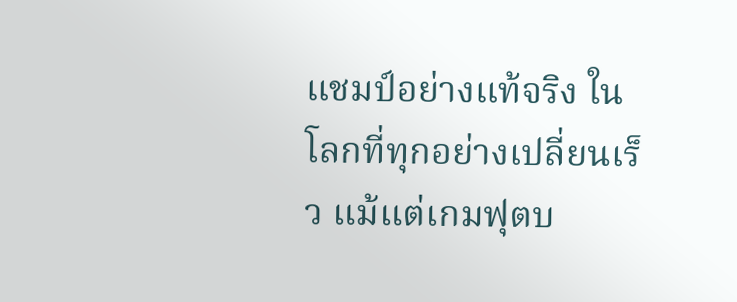แชมป์อย่างแท้จริง ในโลกที่ทุกอย่างเปลี่ยนเร็ว แม้แต่เกมฟุตบ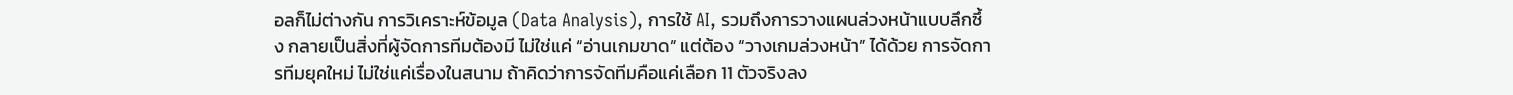อลก็ไม่ต่างกัน การวิเคราะห์ข้อมูล (Data Analysis), การใช้ AI, รวมถึงการวางแผนล่วงหน้าแบบลึกซึ้ง กลายเป็นสิ่งที่ผู้จัดการทีมต้องมี ไม่ใช่แค่ “อ่านเกมขาด” แต่ต้อง “วางเกมล่วงหน้า” ได้ด้วย การจัดการทีมยุคใหม่ ไม่ใช่แค่เรื่องในสนาม ถ้าคิดว่าการจัดทีมคือแค่เลือก 11 ตัวจริงลง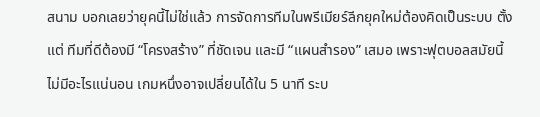สนาม บอกเลยว่ายุคนี้ไม่ใช่แล้ว การจัดการทีมในพรีเมียร์ลีกยุคใหม่ต้องคิดเป็นระบบ ตั้งแต่ ทีมที่ดีต้องมี “โครงสร้าง” ที่ชัดเจน และมี “แผนสำรอง” เสมอ เพราะฟุตบอลสมัยนี้ไม่มีอะไรแน่นอน เกมหนึ่งอาจเปลี่ยนได้ใน 5 นาที ระบ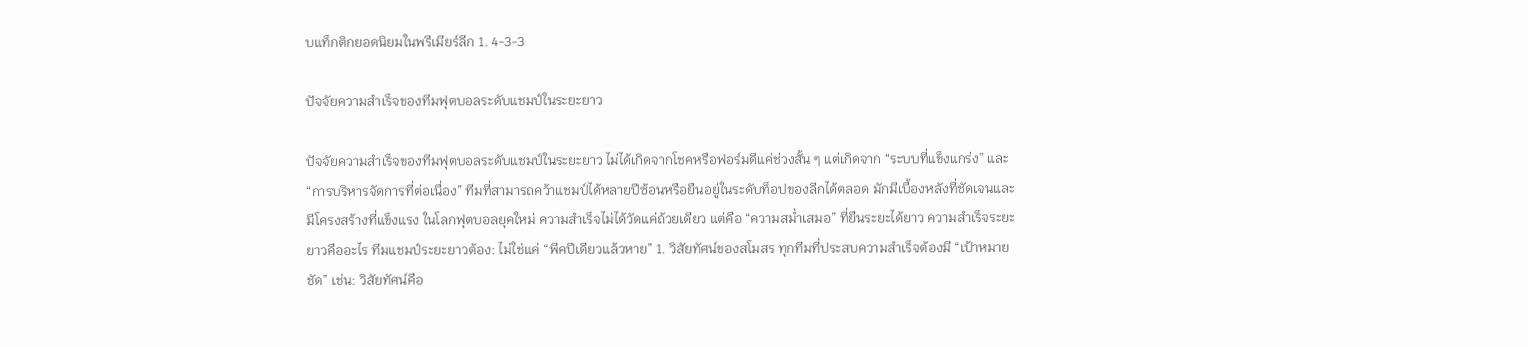บแท็กติกยอดนิยมในพรีเมียร์ลีก 1. 4-3-3

ปัจจัยความสำเร็จของทีมฟุตบอลระดับแชมป์ในระยะยาว

ปัจจัยความสำเร็จของทีมฟุตบอลระดับแชมป์ในระยะยาว ไม่ได้เกิดจากโชคหรือฟอร์มดีแค่ช่วงสั้น ๆ แต่เกิดจาก “ระบบที่แข็งแกร่ง” และ “การบริหารจัดการที่ต่อเนื่อง” ทีมที่สามารถคว้าแชมป์ได้หลายปีซ้อนหรือยืนอยู่ในระดับท็อปของลีกได้ตลอด มักมีเบื้องหลังที่ชัดเจนและมีโครงสร้างที่แข็งแรง ในโลกฟุตบอลยุคใหม่ ความสำเร็จไม่ได้วัดแค่ถ้วยเดียว แต่คือ “ความสม่ำเสมอ” ที่ยืนระยะได้ยาว ความสำเร็จระยะยาวคืออะไร ทีมแชมป์ระยะยาวต้อง: ไม่ใช่แค่ “พีคปีเดียวแล้วหาย” 1. วิสัยทัศน์ของสโมสร ทุกทีมที่ประสบความสำเร็จต้องมี “เป้าหมายชัด” เช่น: วิสัยทัศน์คือ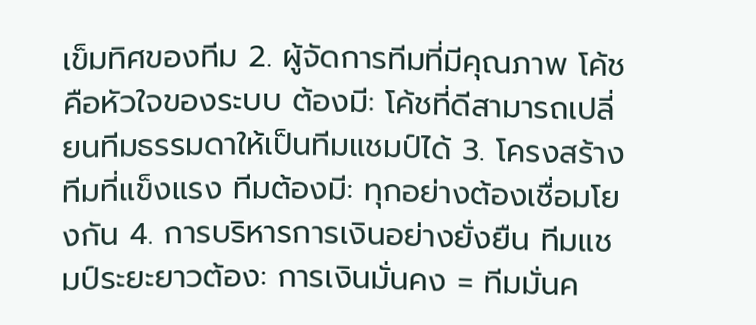เข็มทิศของทีม 2. ผู้จัดการทีมที่มีคุณภาพ โค้ชคือหัวใจของระบบ ต้องมี: โค้ชที่ดีสามารถเปลี่ยนทีมธรรมดาให้เป็นทีมแชมป์ได้ 3. โครงสร้างทีมที่แข็งแรง ทีมต้องมี: ทุกอย่างต้องเชื่อมโยงกัน 4. การบริหารการเงินอย่างยั่งยืน ทีมแชมป์ระยะยาวต้อง: การเงินมั่นคง = ทีมมั่นค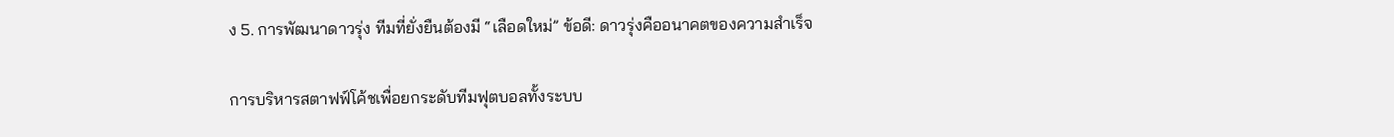ง 5. การพัฒนาดาวรุ่ง ทีมที่ยั่งยืนต้องมี “เลือดใหม่” ข้อดี: ดาวรุ่งคืออนาคตของความสำเร็จ

การบริหารสตาฟฟ์โค้ชเพื่อยกระดับทีมฟุตบอลทั้งระบบ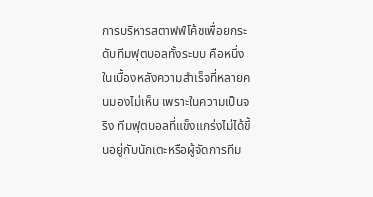การบริหารสตาฟฟ์โค้ชเพื่อยกระดับทีมฟุตบอลทั้งระบบ คือหนึ่งในเบื้องหลังความสำเร็จที่หลายคนมองไม่เห็น เพราะในความเป็นจริง ทีมฟุตบอลที่แข็งแกร่งไม่ได้ขึ้นอยู่กับนักเตะหรือผู้จัดการทีม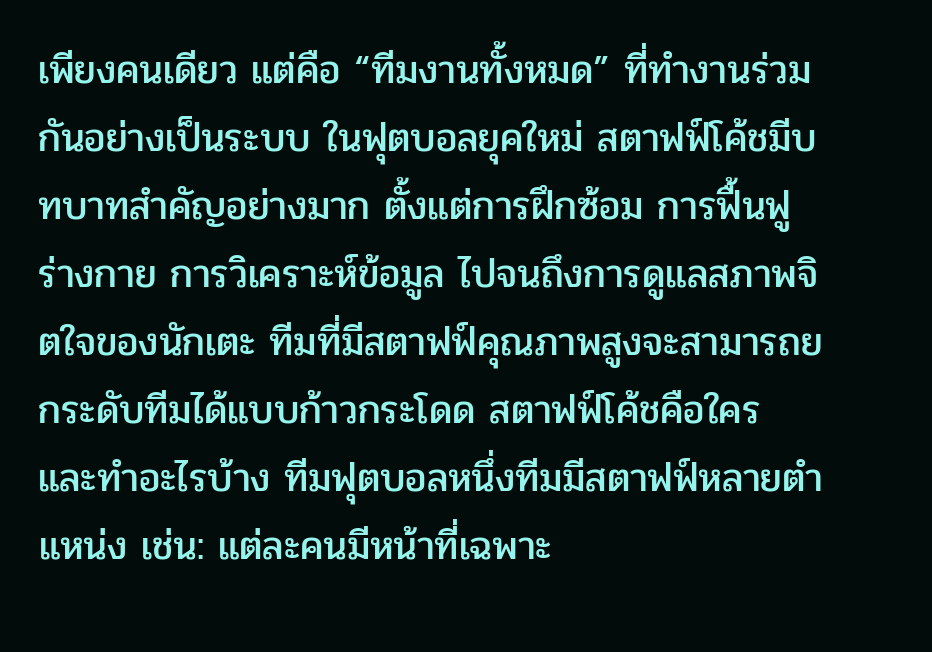เพียงคนเดียว แต่คือ “ทีมงานทั้งหมด” ที่ทำงานร่วมกันอย่างเป็นระบบ ในฟุตบอลยุคใหม่ สตาฟฟ์โค้ชมีบทบาทสำคัญอย่างมาก ตั้งแต่การฝึกซ้อม การฟื้นฟูร่างกาย การวิเคราะห์ข้อมูล ไปจนถึงการดูแลสภาพจิตใจของนักเตะ ทีมที่มีสตาฟฟ์คุณภาพสูงจะสามารถยกระดับทีมได้แบบก้าวกระโดด สตาฟฟ์โค้ชคือใคร และทำอะไรบ้าง ทีมฟุตบอลหนึ่งทีมมีสตาฟฟ์หลายตำแหน่ง เช่น: แต่ละคนมีหน้าที่เฉพาะ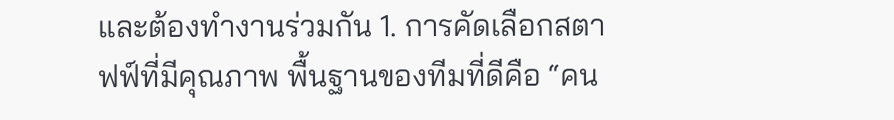และต้องทำงานร่วมกัน 1. การคัดเลือกสตาฟฟ์ที่มีคุณภาพ พื้นฐานของทีมที่ดีคือ “คน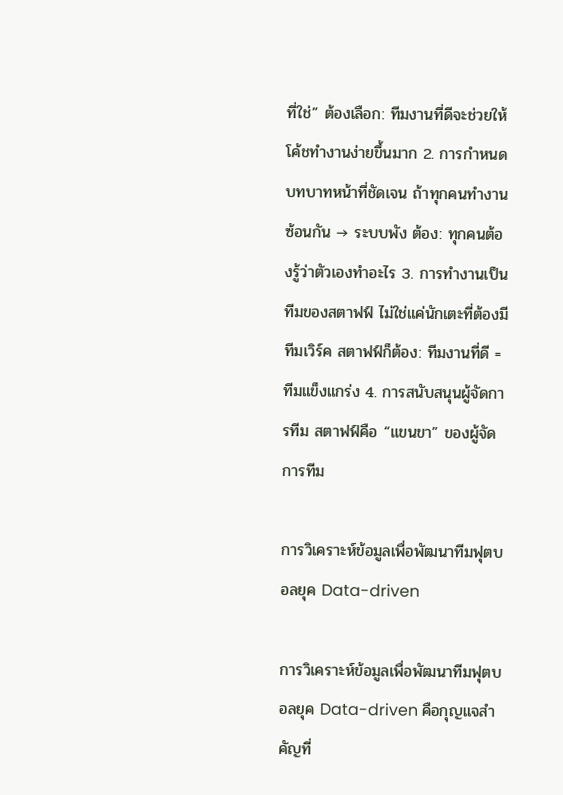ที่ใช่” ต้องเลือก: ทีมงานที่ดีจะช่วยให้โค้ชทำงานง่ายขึ้นมาก 2. การกำหนดบทบาทหน้าที่ชัดเจน ถ้าทุกคนทำงานซ้อนกัน → ระบบพัง ต้อง: ทุกคนต้องรู้ว่าตัวเองทำอะไร 3. การทำงานเป็นทีมของสตาฟฟ์ ไม่ใช่แค่นักเตะที่ต้องมีทีมเวิร์ค สตาฟฟ์ก็ต้อง: ทีมงานที่ดี = ทีมแข็งแกร่ง 4. การสนับสนุนผู้จัดการทีม สตาฟฟ์คือ “แขนขา” ของผู้จัดการทีม

การวิเคราะห์ข้อมูลเพื่อพัฒนาทีมฟุตบอลยุค Data-driven

การวิเคราะห์ข้อมูลเพื่อพัฒนาทีมฟุตบอลยุค Data-driven คือกุญแจสำคัญที่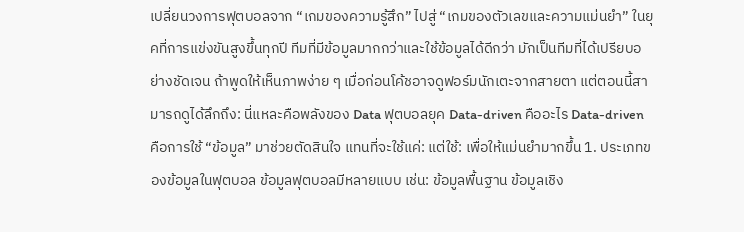เปลี่ยนวงการฟุตบอลจาก “เกมของความรู้สึก” ไปสู่ “เกมของตัวเลขและความแม่นยำ” ในยุคที่การแข่งขันสูงขึ้นทุกปี ทีมที่มีข้อมูลมากกว่าและใช้ข้อมูลได้ดีกว่า มักเป็นทีมที่ได้เปรียบอย่างชัดเจน ถ้าพูดให้เห็นภาพง่าย ๆ เมื่อก่อนโค้ชอาจดูฟอร์มนักเตะจากสายตา แต่ตอนนี้สามารถดูได้ลึกถึง: นี่แหละคือพลังของ Data ฟุตบอลยุค Data-driven คืออะไร Data-driven คือการใช้ “ข้อมูล” มาช่วยตัดสินใจ แทนที่จะใช้แค่: แต่ใช้: เพื่อให้แม่นยำมากขึ้น 1. ประเภทของข้อมูลในฟุตบอล ข้อมูลฟุตบอลมีหลายแบบ เช่น: ข้อมูลพื้นฐาน ข้อมูลเชิง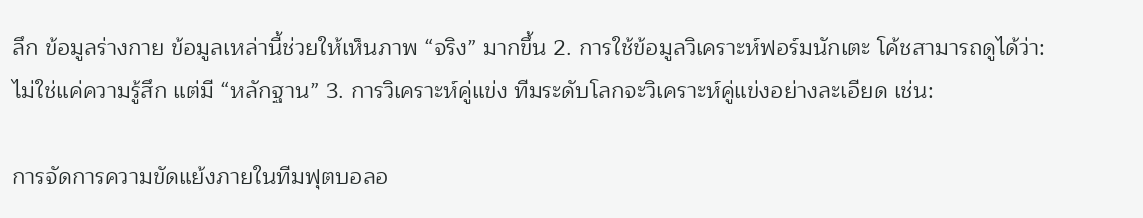ลึก ข้อมูลร่างกาย ข้อมูลเหล่านี้ช่วยให้เห็นภาพ “จริง” มากขึ้น 2. การใช้ข้อมูลวิเคราะห์ฟอร์มนักเตะ โค้ชสามารถดูได้ว่า: ไม่ใช่แค่ความรู้สึก แต่มี “หลักฐาน” 3. การวิเคราะห์คู่แข่ง ทีมระดับโลกจะวิเคราะห์คู่แข่งอย่างละเอียด เช่น:

การจัดการความขัดแย้งภายในทีมฟุตบอลอ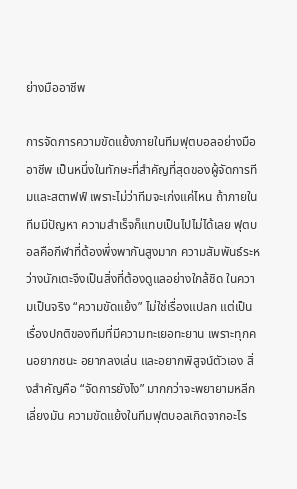ย่างมืออาชีพ

การจัดการความขัดแย้งภายในทีมฟุตบอลอย่างมืออาชีพ เป็นหนึ่งในทักษะที่สำคัญที่สุดของผู้จัดการทีมและสตาฟฟ์ เพราะไม่ว่าทีมจะเก่งแค่ไหน ถ้าภายในทีมมีปัญหา ความสำเร็จก็แทบเป็นไปไม่ได้เลย ฟุตบอลคือกีฬาที่ต้องพึ่งพากันสูงมาก ความสัมพันธ์ระหว่างนักเตะจึงเป็นสิ่งที่ต้องดูแลอย่างใกล้ชิด ในความเป็นจริง “ความขัดแย้ง” ไม่ใช่เรื่องแปลก แต่เป็นเรื่องปกติของทีมที่มีความทะเยอทะยาน เพราะทุกคนอยากชนะ อยากลงเล่น และอยากพิสูจน์ตัวเอง สิ่งสำคัญคือ “จัดการยังไง” มากกว่าจะพยายามหลีกเลี่ยงมัน ความขัดแย้งในทีมฟุตบอลเกิดจากอะไร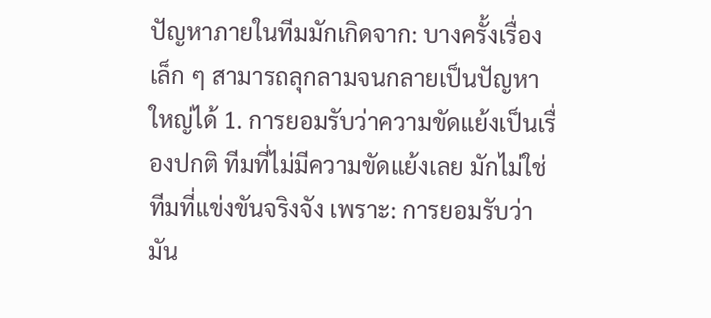ปัญหาภายในทีมมักเกิดจาก: บางครั้งเรื่องเล็ก ๆ สามารถลุกลามจนกลายเป็นปัญหาใหญ่ได้ 1. การยอมรับว่าความขัดแย้งเป็นเรื่องปกติ ทีมที่ไม่มีความขัดแย้งเลย มักไม่ใช่ทีมที่แข่งขันจริงจัง เพราะ: การยอมรับว่ามัน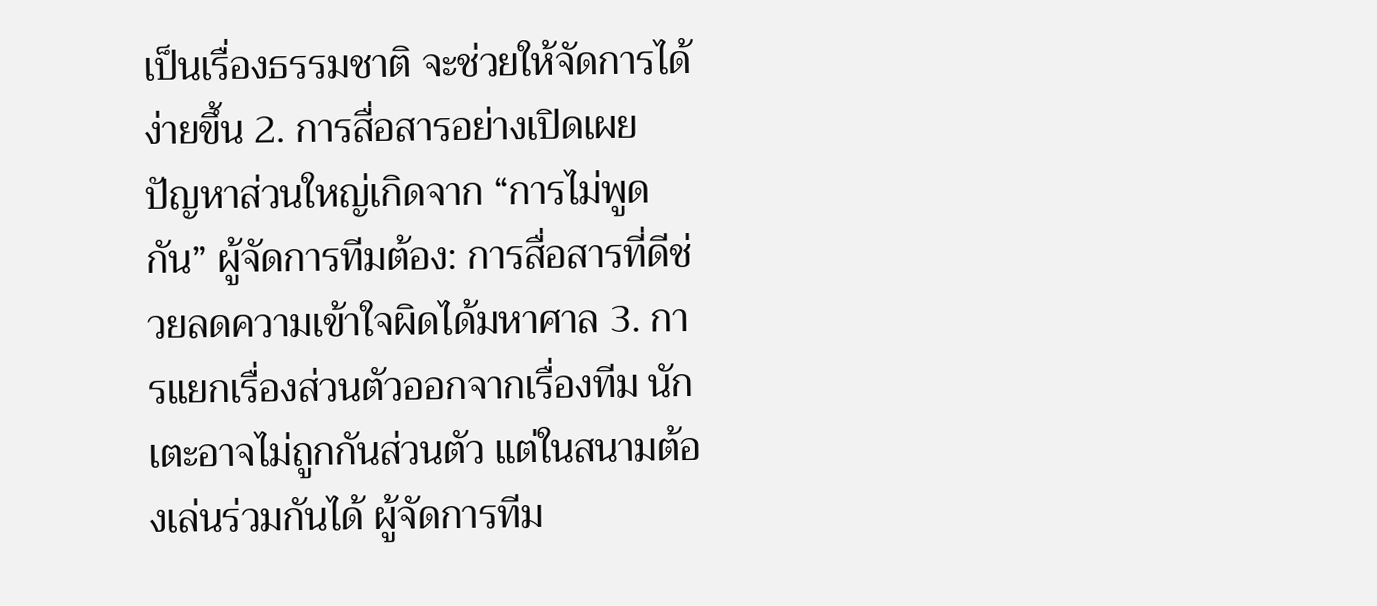เป็นเรื่องธรรมชาติ จะช่วยให้จัดการได้ง่ายขึ้น 2. การสื่อสารอย่างเปิดเผย ปัญหาส่วนใหญ่เกิดจาก “การไม่พูดกัน” ผู้จัดการทีมต้อง: การสื่อสารที่ดีช่วยลดความเข้าใจผิดได้มหาศาล 3. การแยกเรื่องส่วนตัวออกจากเรื่องทีม นักเตะอาจไม่ถูกกันส่วนตัว แต่ในสนามต้องเล่นร่วมกันได้ ผู้จัดการทีม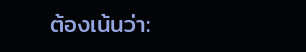ต้องเน้นว่า: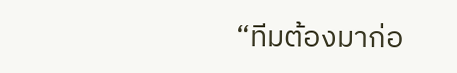“ทีมต้องมาก่อ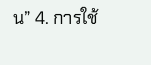น” 4. การใช้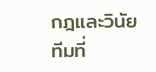กฎและวินัย ทีมที่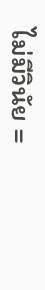ไม่มีวินัย =